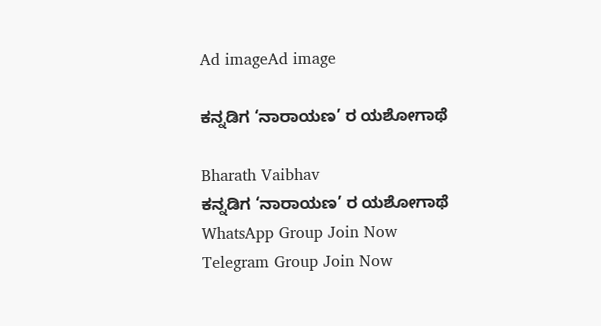Ad imageAd image

ಕನ್ನಡಿಗ ‘ನಾರಾಯಣ’ ರ ಯಶೋಗಾಥೆ

Bharath Vaibhav
ಕನ್ನಡಿಗ ‘ನಾರಾಯಣ’ ರ ಯಶೋಗಾಥೆ
WhatsApp Group Join Now
Telegram Group Join Now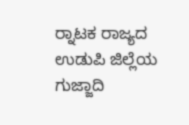ರ‍್ನಾಟಕ ರಾಜ್ಯದ ಉಡುಪಿ ಜಿಲ್ಲೆಯ ಗುಜ್ಜಾದಿ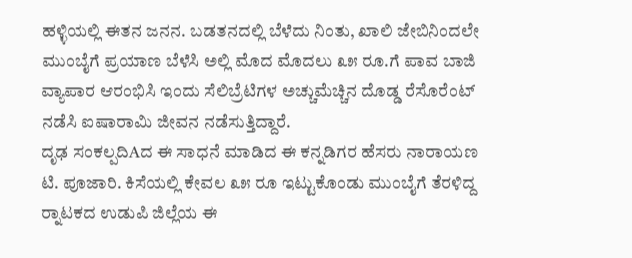ಹಳ್ಳಿಯಲ್ಲಿ ಈತನ ಜನನ. ಬಡತನದಲ್ಲಿ ಬೆಳೆದು ನಿಂತು, ಖಾಲಿ ಜೇಬಿನಿಂದಲೇ ಮುಂಬೈಗೆ ಪ್ರಯಾಣ ಬೆಳೆಸಿ ಅಲ್ಲಿ ಮೊದ ಮೊದಲು ೩೫ ರೂ.ಗೆ ಪಾವ ಬಾಜಿ ವ್ಯಾಪಾರ ಆರಂಭಿಸಿ ಇಂದು ಸೆಲಿಬ್ರೆಟಿಗಳ ಅಚ್ಚುಮೆಚ್ಚಿನ ದೊಡ್ಡ ರೆಸೊರೆಂಟ್ ನಡೆಸಿ ಐಷಾರಾಮಿ ಜೀವನ ನಡೆಸುತ್ತಿದ್ದಾರೆ.
ದೃಢ ಸಂಕಲ್ಪದಿAದ ಈ ಸಾಧನೆ ಮಾಡಿದ ಈ ಕನ್ನಡಿಗರ ಹೆಸರು ನಾರಾಯಣ ಟಿ. ಪೂಜಾರಿ. ಕಿಸೆಯಲ್ಲಿ ಕೇವಲ ೩೫ ರೂ ಇಟ್ಟುಕೊಂಡು ಮುಂಬೈಗೆ ತೆರಳಿದ್ದ ರ‍್ನಾಟಕದ ಉಡುಪಿ ಜಿಲ್ಲೆಯ ಈ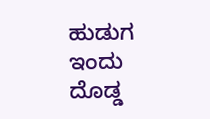ಹುಡುಗ ಇಂದು ದೊಡ್ಡ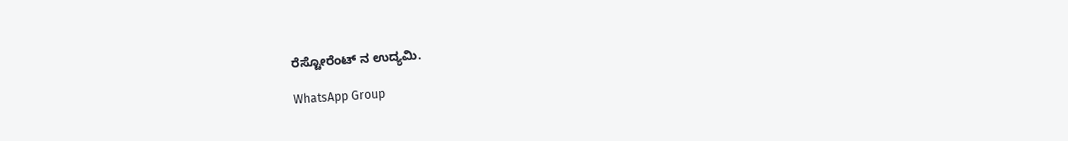ರೆಸ್ಟೋರೆಂಟ್ ನ ಉದ್ಯಮಿ.

WhatsApp Group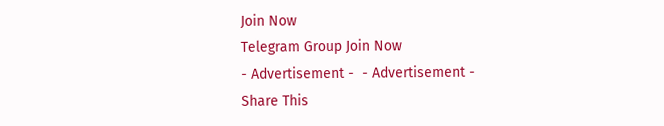Join Now
Telegram Group Join Now
- Advertisement -  - Advertisement -
Share This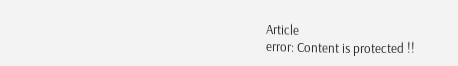Article
error: Content is protected !!